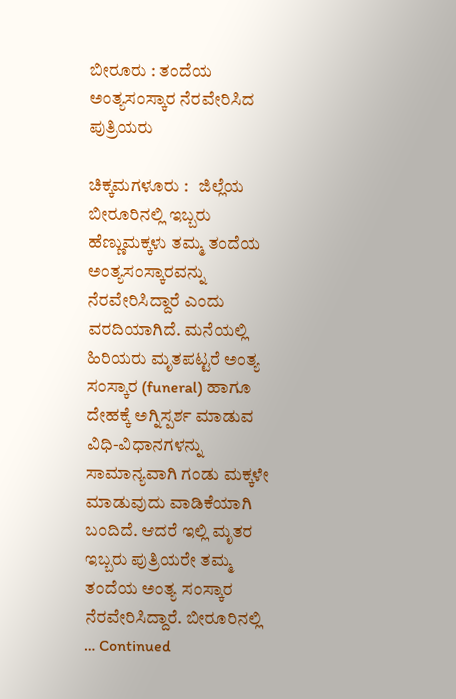ಬೀರೂರು : ತಂದೆಯ ಅಂತ್ಯಸಂಸ್ಕಾರ ನೆರವೇರಿಸಿದ ಪುತ್ರಿಯರು

ಚಿಕ್ಕಮಗಳೂರು :   ಜಿಲ್ಲೆಯ ಬೀರೂರಿನಲ್ಲಿ ಇಬ್ಬರು ಹೆಣ್ಣುಮಕ್ಕಳು ತಮ್ಮ ತಂದೆಯ ಅಂತ್ಯಸಂಸ್ಕಾರವನ್ನು ನೆರವೇರಿಸಿದ್ದಾರೆ ಎಂದು ವರದಿಯಾಗಿದೆ. ಮನೆಯಲ್ಲಿ ಹಿರಿಯರು ಮೃತಪಟ್ಟರೆ ಅಂತ್ಯ ಸಂಸ್ಕಾರ (funeral) ಹಾಗೂ ದೇಹಕ್ಕೆ ಅಗ್ನಿಸ್ಪರ್ಶ ಮಾಡುವ ವಿಧಿ-ವಿಧಾನಗಳನ್ನು ಸಾಮಾನ್ಯವಾಗಿ ಗಂಡು ಮಕ್ಕಳೇ ಮಾಡುವುದು ವಾಡಿಕೆಯಾಗಿ ಬಂದಿದೆ. ಆದರೆ ಇಲ್ಲಿ ಮೃತರ ಇಬ್ಬರು ಪುತ್ರಿಯರೇ ತಮ್ಮ ತಂದೆಯ ಅಂತ್ಯ ಸಂಸ್ಕಾರ ನೆರವೇರಿಸಿದ್ದಾರೆ. ಬೀರೂರಿನಲ್ಲಿ … Continued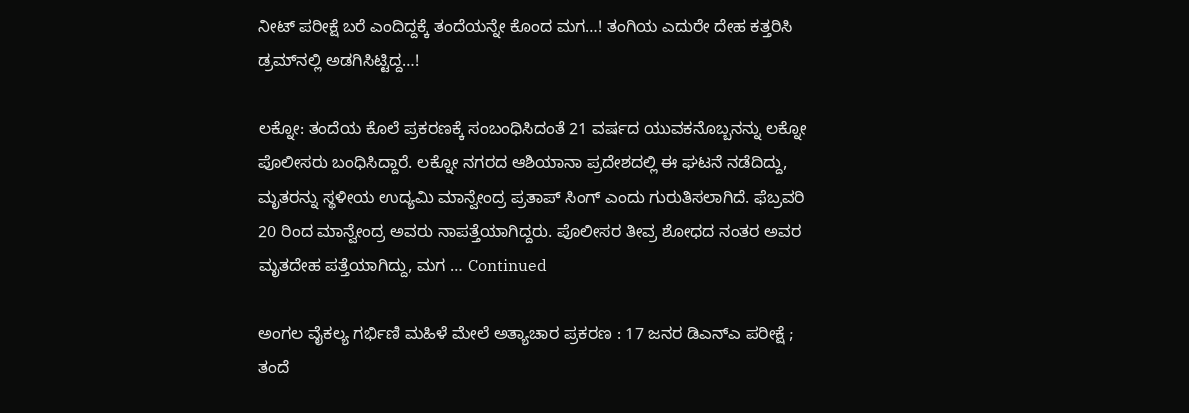ನೀಟ್ ಪರೀಕ್ಷೆ ಬರೆ ಎಂದಿದ್ದಕ್ಕೆ ತಂದೆಯನ್ನೇ ಕೊಂದ ಮಗ…! ತಂಗಿಯ ಎದುರೇ ದೇಹ ಕತ್ತರಿಸಿ ಡ್ರಮ್‌ನಲ್ಲಿ ಅಡಗಿಸಿಟ್ಟಿದ್ದ…!

ಲಕ್ನೋ: ತಂದೆಯ ಕೊಲೆ ಪ್ರಕರಣಕ್ಕೆ ಸಂಬಂಧಿಸಿದಂತೆ 21 ವರ್ಷದ ಯುವಕನೊಬ್ಬನನ್ನು ಲಕ್ನೋ ಪೊಲೀಸರು ಬಂಧಿಸಿದ್ದಾರೆ. ಲಕ್ನೋ ನಗರದ ಆಶಿಯಾನಾ ಪ್ರದೇಶದಲ್ಲಿ ಈ ಘಟನೆ ನಡೆದಿದ್ದು, ಮೃತರನ್ನು ಸ್ಥಳೀಯ ಉದ್ಯಮಿ ಮಾನ್ವೇಂದ್ರ ಪ್ರತಾಪ್ ಸಿಂಗ್ ಎಂದು ಗುರುತಿಸಲಾಗಿದೆ. ಫೆಬ್ರವರಿ 20 ರಿಂದ ಮಾನ್ವೇಂದ್ರ ಅವರು ನಾಪತ್ತೆಯಾಗಿದ್ದರು. ಪೊಲೀಸರ ತೀವ್ರ ಶೋಧದ ನಂತರ ಅವರ ಮೃತದೇಹ ಪತ್ತೆಯಾಗಿದ್ದು, ಮಗ … Continued

ಅಂಗಲ ವೈಕಲ್ಯ ಗರ್ಭಿಣಿ ಮಹಿಳೆ ಮೇಲೆ ಅತ್ಯಾಚಾರ ಪ್ರಕರಣ : 17 ಜನರ ಡಿಎನ್‌ಎ ಪರೀಕ್ಷೆ ; ತಂದೆ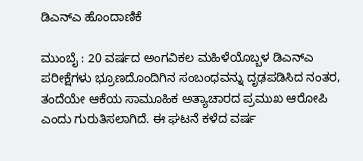ಡಿಎನ್‌ಎ ಹೊಂದಾಣಿಕೆ

ಮುಂಬೈ : 20 ವರ್ಷದ ಅಂಗವಿಕಲ ಮಹಿಳೆಯೊಬ್ಬಳ ಡಿಎನ್ಎ ಪರೀಕ್ಷೆಗಳು ಭ್ರೂಣದೊಂದಿಗಿನ ಸಂಬಂಧವನ್ನು ದೃಢಪಡಿಸಿದ ನಂತರ, ತಂದೆಯೇ ಆಕೆಯ ಸಾಮೂಹಿಕ ಅತ್ಯಾಚಾರದ ಪ್ರಮುಖ ಆರೋಪಿ ಎಂದು ಗುರುತಿಸಲಾಗಿದೆ. ಈ ಘಟನೆ ಕಳೆದ ವರ್ಷ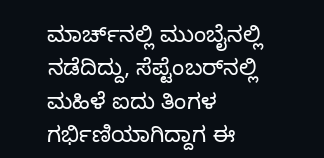ಮಾರ್ಚ್‌ನಲ್ಲಿ ಮುಂಬೈನಲ್ಲಿ ನಡೆದಿದ್ದು, ಸೆಪ್ಟೆಂಬರ್‌ನಲ್ಲಿ ಮಹಿಳೆ ಐದು ತಿಂಗಳ ಗರ್ಭಿಣಿಯಾಗಿದ್ದಾಗ ಈ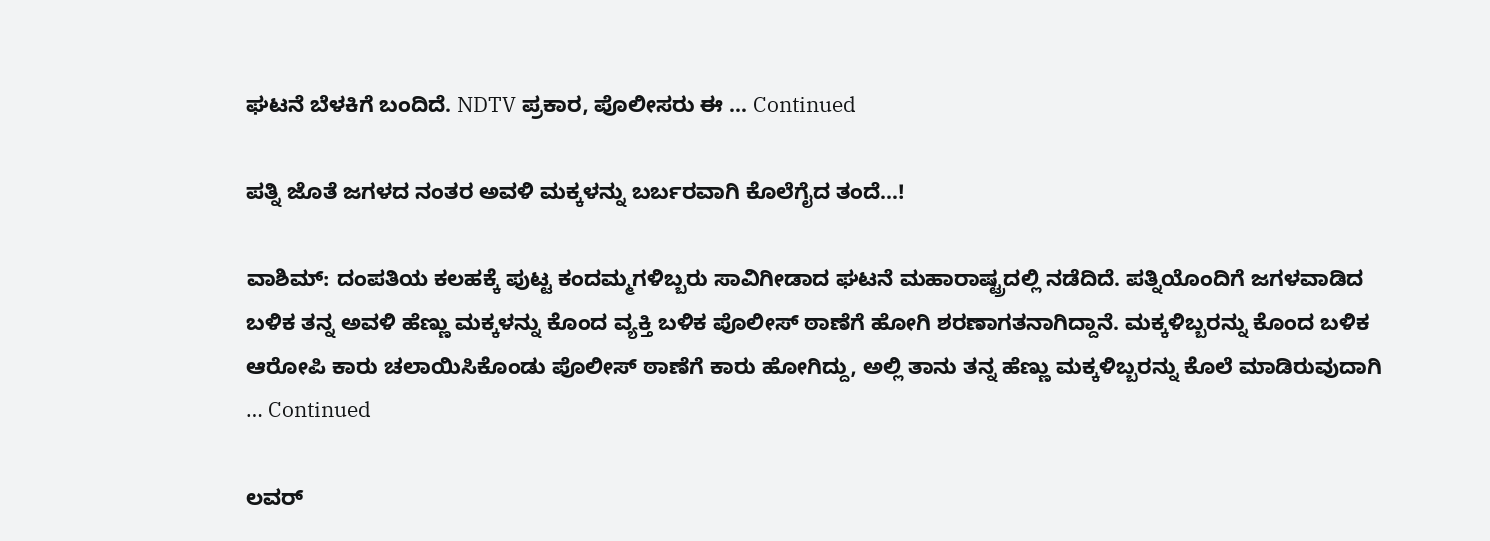ಘಟನೆ ಬೆಳಕಿಗೆ ಬಂದಿದೆ. NDTV ಪ್ರಕಾರ, ಪೊಲೀಸರು ಈ … Continued

ಪತ್ನಿ ಜೊತೆ ಜಗಳದ ನಂತರ ಅವಳಿ ಮಕ್ಕಳನ್ನು ಬರ್ಬರವಾಗಿ ಕೊಲೆಗೈದ ತಂದೆ…!

ವಾಶಿಮ್: ದಂಪತಿಯ ಕಲಹಕ್ಕೆ ಪುಟ್ಟ ಕಂದಮ್ಮಗಳಿಬ್ಬರು ಸಾವಿಗೀಡಾದ ಘಟನೆ ಮಹಾರಾಷ್ಟ್ರದಲ್ಲಿ ನಡೆದಿದೆ. ಪತ್ನಿಯೊಂದಿಗೆ ಜಗಳವಾಡಿದ ಬಳಿಕ ತನ್ನ ಅವಳಿ ಹೆಣ್ಣು ಮಕ್ಕಳನ್ನು ಕೊಂದ ವ್ಯಕ್ತಿ ಬಳಿಕ ಪೊಲೀಸ್ ಠಾಣೆಗೆ ಹೋಗಿ ಶರಣಾಗತನಾಗಿದ್ದಾನೆ. ಮಕ್ಕಳಿಬ್ಬರನ್ನು ಕೊಂದ ಬಳಿಕ ಆರೋಪಿ ಕಾರು ಚಲಾಯಿಸಿಕೊಂಡು ಪೊಲೀಸ್ ಠಾಣೆಗೆ ಕಾರು ಹೋಗಿದ್ದು, ಅಲ್ಲಿ ತಾನು ತನ್ನ ಹೆಣ್ಣು ಮಕ್ಕಳಿಬ್ಬರನ್ನು ಕೊಲೆ ಮಾಡಿರುವುದಾಗಿ … Continued

ಲವರ್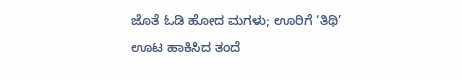ಜೊತೆ ಓಡಿ ಹೋದ ಮಗಳು; ಊರಿಗೆ ‘ತಿಥಿ’ ಊಟ ಹಾಕಿಸಿದ ತಂದೆ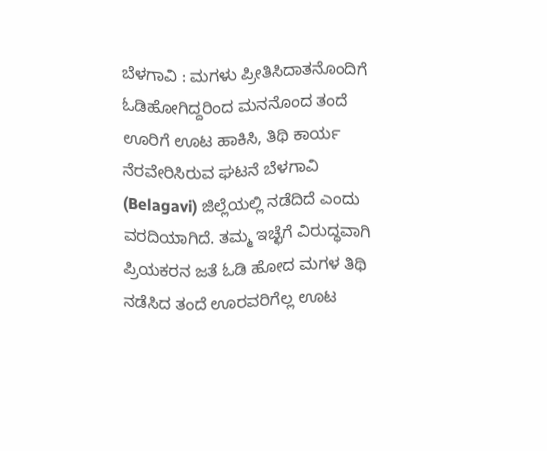ಬೆಳಗಾವಿ : ಮಗಳು ಪ್ರೀತಿಸಿದಾತನೊಂದಿಗೆ ಓಡಿಹೋಗಿದ್ದರಿಂದ ಮನನೊಂದ ತಂದೆ ಊರಿಗೆ ಊಟ ಹಾಕಿಸಿ, ತಿಥಿ ಕಾರ್ಯ ನೆರವೇರಿಸಿರುವ ಘಟನೆ ಬೆಳಗಾವಿ (Belagavi) ಜಿಲ್ಲೆಯಲ್ಲಿ ನಡೆದಿದೆ ಎಂದು ವರದಿಯಾಗಿದೆ. ತಮ್ಮ ಇಚ್ಛೆಗೆ ವಿರುದ್ಧವಾಗಿ ಪ್ರಿಯಕರನ ಜತೆ ಓಡಿ ಹೋದ ಮಗಳ ತಿಥಿ ನಡೆಸಿದ ತಂದೆ ಊರವರಿಗೆಲ್ಲ ಊಟ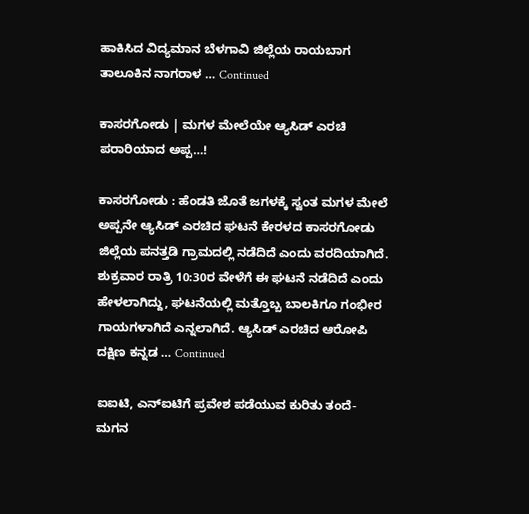ಹಾಕಿಸಿದ ವಿದ್ಯಮಾನ ಬೆಳಗಾವಿ ಜಿಲ್ಲೆಯ ರಾಯಬಾಗ ತಾಲೂಕಿನ ನಾಗರಾಳ … Continued

ಕಾಸರಗೋಡು | ಮಗಳ ಮೇಲೆಯೇ ಆ್ಯಸಿಡ್ ಎರಚಿ ಪರಾರಿಯಾದ ಅಪ್ಪ…!

ಕಾಸರಗೋಡು : ಹೆಂಡತಿ ಜೊತೆ ಜಗಳಕ್ಕೆ ಸ್ವಂತ ಮಗಳ ಮೇಲೆ ಅಪ್ಪನೇ ಆ್ಯಸಿಡ್ ಎರಚಿದ ಘಟನೆ ಕೇರಳದ ಕಾಸರಗೋಡು ಜಿಲ್ಲೆಯ ಪನತ್ತಡಿ ಗ್ರಾಮದಲ್ಲಿ ನಡೆದಿದೆ ಎಂದು ವರದಿಯಾಗಿದೆ. ಶುಕ್ರವಾರ ರಾತ್ರಿ 10:30ರ ವೇಳೆಗೆ ಈ ಘಟನೆ ನಡೆದಿದೆ ಎಂದು ಹೇಳಲಾಗಿದ್ದು, ಘಟನೆಯಲ್ಲಿ ಮತ್ತೊಬ್ಬ ಬಾಲಕಿಗೂ ಗಂಭೀರ ಗಾಯಗಳಾಗಿದೆ ಎನ್ನಲಾಗಿದೆ. ಆ್ಯಸಿಡ್ ಎರಚಿದ ಆರೋಪಿ ದಕ್ಷಿಣ ಕನ್ನಡ … Continued

ಐಐಟಿ, ಎನ್‌ಐಟಿಗೆ ಪ್ರವೇಶ ಪಡೆಯುವ ಕುರಿತು ತಂದೆ-ಮಗನ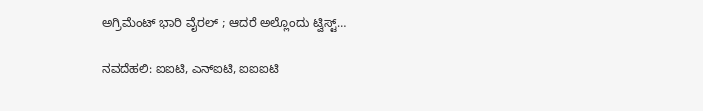ಅಗ್ರಿಮೆಂಟ್ ಭಾರಿ ವೈರಲ್‌ ; ಆದರೆ ಅಲ್ಲೊಂದು ಟ್ವಿಸ್ಟ್…

ನವದೆಹಲಿ: ಐಐಟಿ, ಎನ್‌ಐಟಿ, ಐಐಐಟಿ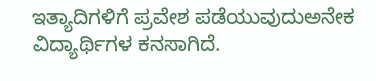ಇತ್ಯಾದಿಗಳಿಗೆ ಪ್ರವೇಶ ಪಡೆಯುವುದುಅನೇಕ ವಿದ್ಯಾರ್ಥಿಗಳ ಕನಸಾಗಿದೆ.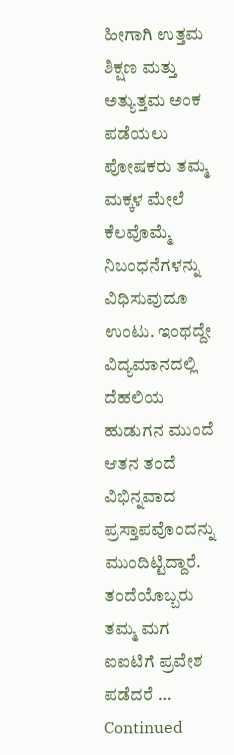ಹೀಗಾಗಿ ಉತ್ತಮ ಶಿಕ್ಷಣ ಮತ್ತು ಅತ್ಯುತ್ತಮ ಅಂಕ ಪಡೆಯಲು ಪೋಷಕರು ತಮ್ಮ ಮಕ್ಕಳ ಮೇಲೆ ಕೆಲವೊಮ್ಮೆ ನಿಬಂಧನೆಗಳನ್ನು ವಿಧಿಸುವುದೂ ಉಂಟು. ಇಂಥದ್ದೇ ವಿದ್ಯಮಾನದಲ್ಲಿ ದೆಹಲಿಯ ಹುಡುಗನ ಮುಂದೆ ಆತನ ತಂದೆ ವಿಭಿನ್ನವಾದ ಪ್ರಸ್ತಾಪವೊಂದನ್ನು ಮುಂದಿಟ್ಟಿದ್ದಾರೆ. ತಂದೆಯೊಬ್ಬರು ತಮ್ಮ ಮಗ ಐಐಟಿಗೆ ಪ್ರವೇಶ ಪಡೆದರೆ … Continued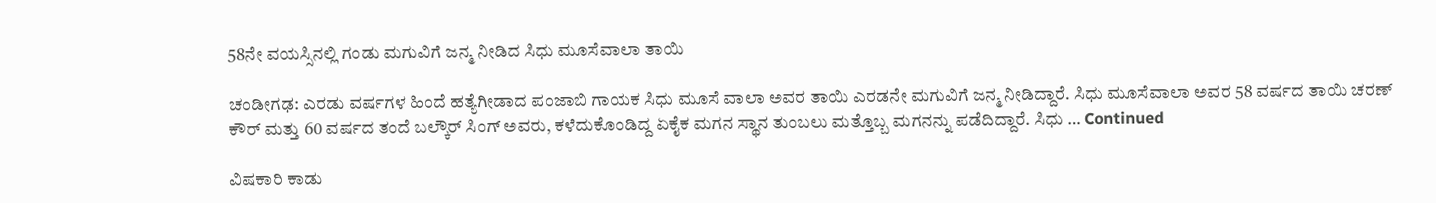58ನೇ ವಯಸ್ಸಿನಲ್ಲಿ ಗಂಡು ಮಗುವಿಗೆ ಜನ್ಮ ನೀಡಿದ ಸಿಧು ಮೂಸೆವಾಲಾ ತಾಯಿ

ಚಂಡೀಗಢ: ಎರಡು ವರ್ಷಗಳ ಹಿಂದೆ ಹತ್ಯೆಗೀಡಾದ ಪಂಜಾಬಿ ಗಾಯಕ ಸಿಧು ಮೂಸೆ ವಾಲಾ ಅವರ ತಾಯಿ ಎರಡನೇ ಮಗುವಿಗೆ ಜನ್ಮ ನೀಡಿದ್ದಾರೆ. ಸಿಧು ಮೂಸೆವಾಲಾ ಅವರ 58 ವರ್ಷದ ತಾಯಿ ಚರಣ್ ಕೌರ್ ಮತ್ತು 60 ವರ್ಷದ ತಂದೆ ಬಲ್ಕೌರ್ ಸಿಂಗ್ ಅವರು, ಕಳೆದುಕೊಂಡಿದ್ದ ಏಕೈಕ ಮಗನ ಸ್ಥಾನ ತುಂಬಲು ಮತ್ತೊಬ್ಬ ಮಗನನ್ನು ಪಡೆದಿದ್ದಾರೆ. ಸಿಧು … Continued

ವಿಷಕಾರಿ ಕಾಡು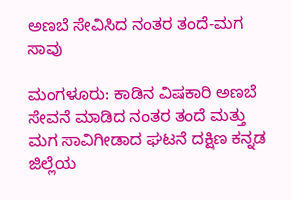ಅಣಬೆ ಸೇವಿಸಿದ ನಂತರ ತಂದೆ-ಮಗ ಸಾವು

ಮಂಗಳೂರು: ಕಾಡಿನ ವಿಷಕಾರಿ ಅಣಬೆ ಸೇವನೆ ಮಾಡಿದ ನಂತರ ತಂದೆ ಮತ್ತು ಮಗ ಸಾವಿಗೀಡಾದ ಘಟನೆ ದಕ್ಷಿಣ ಕನ್ನಡ ಜಿಲ್ಲೆಯ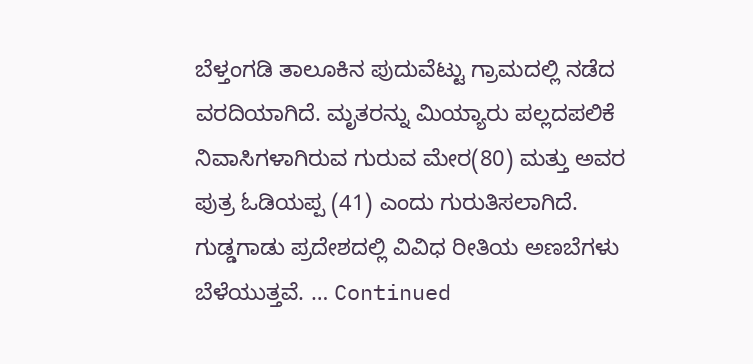ಬೆಳ್ತಂಗಡಿ ತಾಲೂಕಿನ ಪುದುವೆಟ್ಟು ಗ್ರಾಮದಲ್ಲಿ ನಡೆದ ವರದಿಯಾಗಿದೆ. ಮೃತರನ್ನು ಮಿಯ್ಯಾರು ಪಲ್ಲದಪಲಿಕೆ ನಿವಾಸಿಗಳಾಗಿರುವ ಗುರುವ ಮೇರ(80) ಮತ್ತು ಅವರ ಪುತ್ರ ಓಡಿಯಪ್ಪ (41) ಎಂದು ಗುರುತಿಸಲಾಗಿದೆ. ಗುಡ್ಡಗಾಡು ಪ್ರದೇಶದಲ್ಲಿ ವಿವಿಧ ರೀತಿಯ ಅಣಬೆಗಳು ಬೆಳೆಯುತ್ತವೆ. … Continued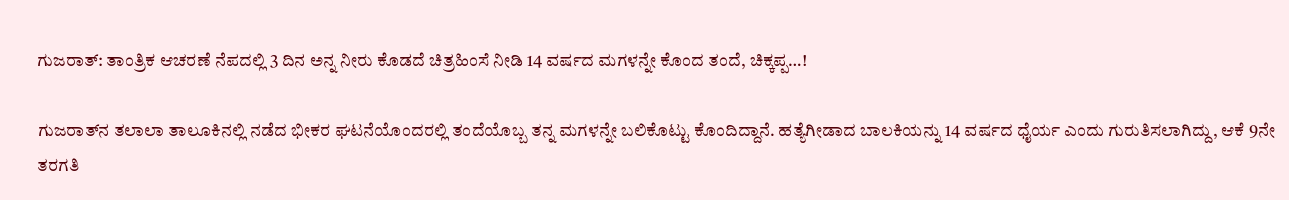ಗುಜರಾತ್‌: ತಾಂತ್ರಿಕ ಆಚರಣೆ ನೆಪದಲ್ಲಿ 3 ದಿನ ಅನ್ನ ನೀರು ಕೊಡದೆ ಚಿತ್ರಹಿಂಸೆ ನೀಡಿ 14 ವರ್ಷದ ಮಗಳನ್ನೇ ಕೊಂದ ತಂದೆ, ಚಿಕ್ಕಪ್ಪ…!

ಗುಜರಾತ್‌ನ ತಲಾಲಾ ತಾಲೂಕಿನಲ್ಲಿ ನಡೆದ ಭೀಕರ ಘಟನೆಯೊಂದರಲ್ಲಿ ತಂದೆಯೊಬ್ಬ ತನ್ನ ಮಗಳನ್ನೇ ಬಲಿಕೊಟ್ಟು ಕೊಂದಿದ್ದಾನೆ. ಹತ್ಯೆಗೀಡಾದ ಬಾಲಕಿಯನ್ನು 14 ವರ್ಷದ ಧೈರ್ಯ ಎಂದು ಗುರುತಿಸಲಾಗಿದ್ದು, ಆಕೆ 9ನೇ ತರಗತಿ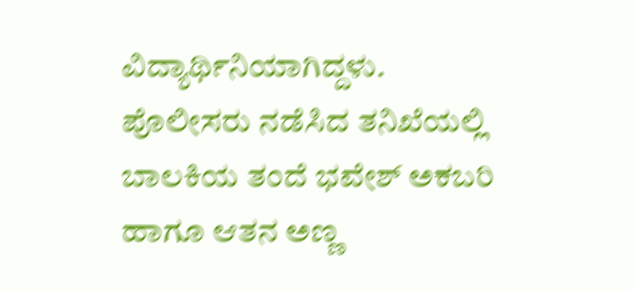ವಿದ್ಯಾರ್ಥಿನಿಯಾಗಿದ್ದಳು. ಪೊಲೀಸರು ನಡೆಸಿದ ತನಿಖೆಯಲ್ಲಿ ಬಾಲಕಿಯ ತಂದೆ ಭವೇಶ್ ಅಕಬರಿ ಹಾಗೂ ಆತನ ಅಣ್ಣ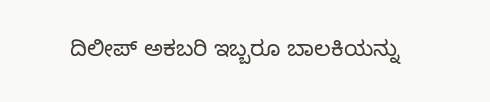ದಿಲೀಪ್ ಅಕಬರಿ ಇಬ್ಬರೂ ಬಾಲಕಿಯನ್ನು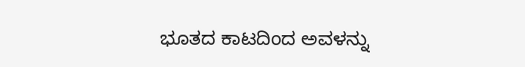ಭೂತದ ಕಾಟದಿಂದ ಅವಳನ್ನು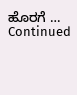ಹೊರಗೆ … Continued